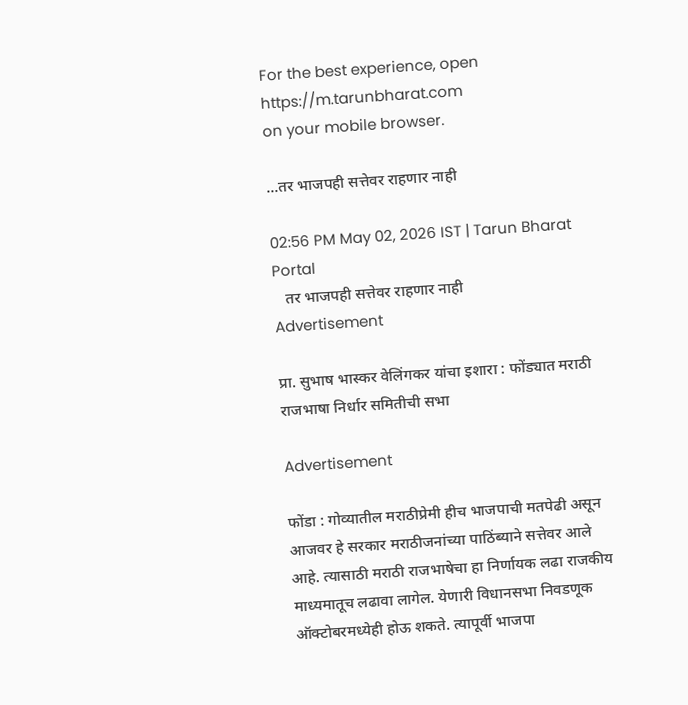For the best experience, open
https://m.tarunbharat.com
on your mobile browser.

...तर भाजपही सत्तेवर राहणार नाही

02:56 PM May 02, 2026 IST | Tarun Bharat Portal
   तर भाजपही सत्तेवर राहणार नाही
Advertisement

प्रा. सुभाष भास्कर वेलिंगकर यांचा इशारा : फोंड्यात मराठी राजभाषा निर्धार समितीची सभा

Advertisement

फोंडा : गोव्यातील मराठीप्रेमी हीच भाजपाची मतपेढी असून आजवर हे सरकार मराठीजनांच्या पाठिंब्याने सत्तेवर आले आहे. त्यासाठी मराठी राजभाषेचा हा निर्णायक लढा राजकीय माध्यमातूच लढावा लागेल. येणारी विधानसभा निवडणूक ऑक्टोबरमध्येही होऊ शकते. त्यापूर्वी भाजपा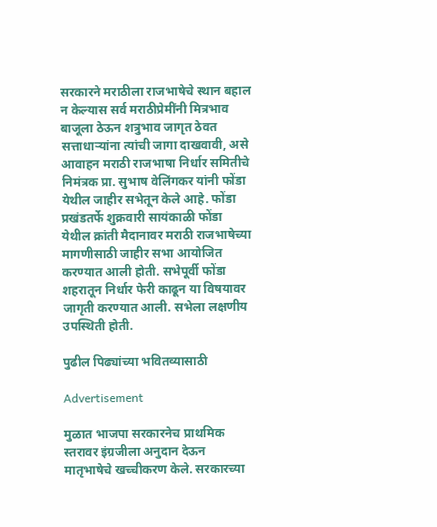सरकारने मराठीला राजभाषेचे स्थान बहाल न केल्यास सर्व मराठीप्रेमींनी मित्रभाव बाजूला ठेऊन शत्रुभाव जागृत ठेवत सत्ताधाऱ्यांना त्यांची जागा दाखवावी, असे आवाहन मराठी राजभाषा निर्धार समितीचे निमंत्रक प्रा. सुभाष वेलिंगकर यांनी फोंडा येथील जाहीर सभेतून केले आहे. फोंडा प्रखंडतर्फे शुक्रवारी सायंकाळी फोंडा येथील क्रांती मैदानावर मराठी राजभाषेच्या मागणीसाठी जाहीर सभा आयोजित करण्यात आली होती. सभेपूर्वी फोंडा शहरातून निर्धार फेरी काढून या विषयावर जागृती करण्यात आली. सभेला लक्षणीय उपस्थिती होती.

पुढील पिढ्यांच्या भवितव्यासाठी

Advertisement

मुळात भाजपा सरकारनेच प्राथमिक स्तरावर इंग्रजीला अनुदान देऊन मातृभाषेचे खच्चीकरण केले. सरकारच्या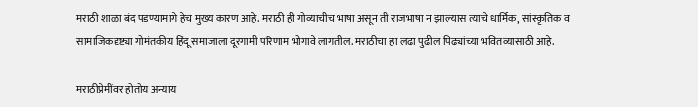मराठी शाळा बंद पडण्यामागे हेच मुख्य कारण आहे. मराठी ही गोव्याचीच भाषा असून ती राजभाषा न झाल्यास त्याचे धार्मिक, सांस्कृतिक व सामाजिकदृष्ट्या गोमंतकीय हिंदू समाजाला दूरगामी परिणाम भोगावे लागतील. मराठीचा हा लढा पुढील पिढ्यांच्या भवितव्यासाठी आहे.

मराठीप्रेमींवर होतोय अन्याय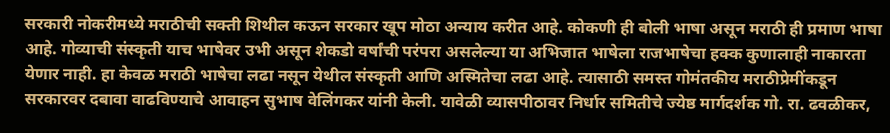सरकारी नोकरीमध्ये मराठीची सक्ती शिथील कऊन सरकार खूप मोठा अन्याय करीत आहे. कोकणी ही बोली भाषा असून मराठी ही प्रमाण भाषा आहे. गोव्याची संस्कृती याच भाषेवर उभी असून शेकडो वर्षांची परंपरा असलेल्या या अभिजात भाषेला राजभाषेचा हक्क कुणालाही नाकारता येणार नाही. हा केवळ मराठी भाषेचा लढा नसून येथील संस्कृती आणि अस्मितेचा लढा आहे. त्यासाठी समस्त गोमंतकीय मराठीप्रेमींकडून सरकारवर दबावा वाढविण्याचे आवाहन सुभाष वेलिंगकर यांनी केली. यावेळी व्यासपीठावर निर्धार समितीचे ज्येष्ठ मार्गदर्शक गो. रा. ढवळीकर,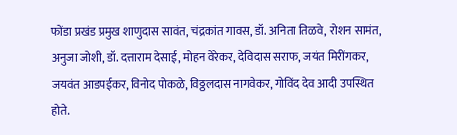फोंडा प्रखंड प्रमुख शाणुदास सावंत, चंद्रकांत गावस, डॉ. अनिता तिळवे, रोशन सामंत, अनुजा जोशी, डॉ. दत्ताराम देसाई, मोहन वेरेकर, देविदास सराफ, जयंत मिरींगकर, जयवंत आडपईकर, विनोद पोकळे, विठ्ठलदास नागवेकर, गोविंद देव आदी उपस्थित होते.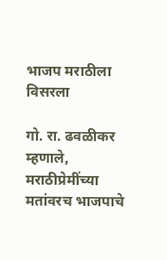भाजप मराठीला विसरला

गो. रा. ढवळीकर म्हणाले, मराठीप्रेमींच्या मतांवरच भाजपाचे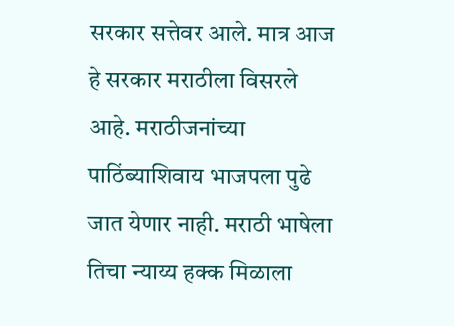सरकार सत्तेवर आले. मात्र आज हे सरकार मराठीला विसरले आहे. मराठीजनांच्या पाठिंब्याशिवाय भाजपला पुढे जात येणार नाही. मराठी भाषेला तिचा न्याय्य हक्क मिळाला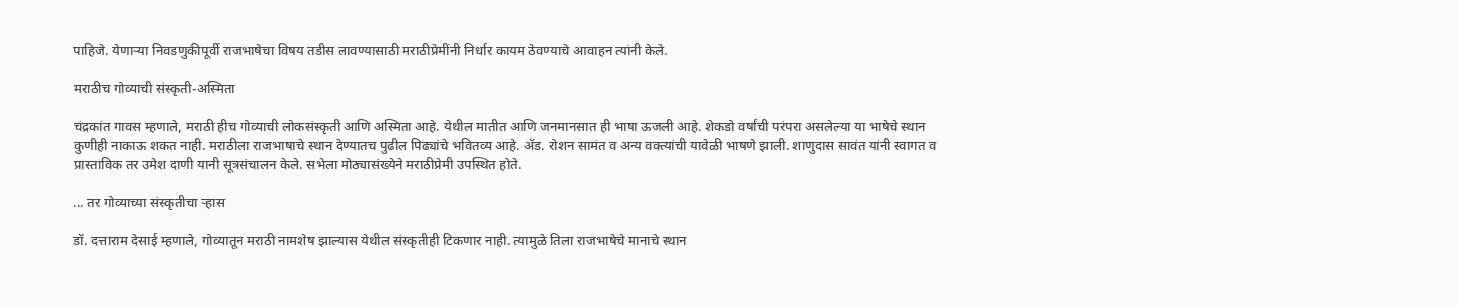पाहिजे. येणाऱ्या निवडणुकीपूर्वी राजभाषेचा विषय तडीस लावण्यासाठी मराठीप्रेमींनी निर्धार कायम ठेवण्याचे आवाहन त्यांनी केले.

मराठीच गोव्याची संस्कृती-अस्मिता

चंद्रकांत गावस म्हणाले, मराठी हीच गोव्याची लोकसंस्कृती आणि अस्मिता आहे. येथील मातीत आणि जनमानसात ही भाषा ऊजली आहे. शेकडो वर्षांची परंपरा असलेल्या या भाषेचे स्थान कुणीही नाकाऊ शकत नाही. मराठीला राजभाषाचे स्थान देण्यातच पुढील पिढ्यांचे भवितव्य आहे. ॲड. रोशन सामंत व अन्य वक्त्यांची यावेळी भाषणे झाली. शाणुदास सावंत यांनी स्वागत व प्रास्ताविक तर उमेश दाणी यानी सूत्रसंचालन केले. सभेला मोठ्यासंख्येने मराठीप्रेमी उपस्थित होते.

... तर गोव्याच्या संस्कृतीचा ऱ्हास

डॉ. दत्ताराम देसाई म्हणाले, गोव्यातून मराठी नामशेष झाल्यास येथील संस्कृतीही टिकणार नाही. त्यामुळे तिला राजभाषेचे मानाचे स्थान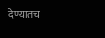देण्यातच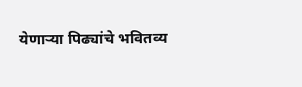येणाऱ्या पिढ्यांचे भवितव्य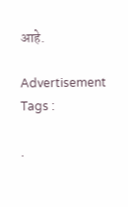आहे.

Advertisement
Tags :

.